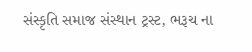સંસ્કૃતિ સમાજ સંસ્થાન ટ્રસ્ટ, ભરૂચ ના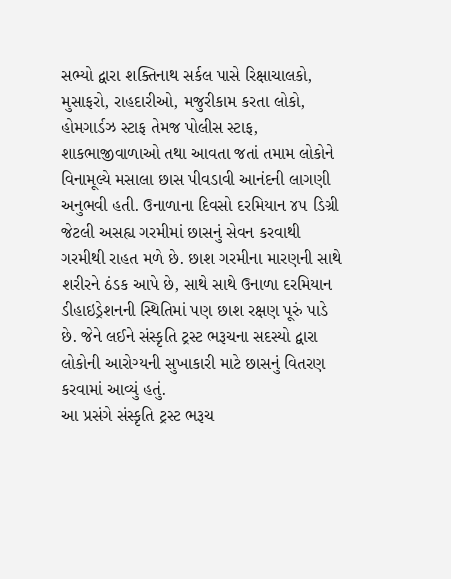સભ્યો દ્વારા શક્તિનાથ સર્કલ પાસે રિક્ષાચાલકો, મુસાફરો, રાહદારીઓ, મજુરીકામ કરતા લોકો, હોમગાર્ડઝ સ્ટાફ તેમજ પોલીસ સ્ટાફ, શાકભાજીવાળાઓ તથા આવતા જતાં તમામ લોકોને વિનામૂલ્યે મસાલા છાસ પીવડાવી આનંદની લાગણી અનુભવી હતી. ઉનાળાના દિવસો દરમિયાન ૪૫ ડિગ્રી જેટલી અસહ્ય ગરમીમાં છાસનું સેવન કરવાથી ગરમીથી રાહત મળે છે. છાશ ગરમીના મારણની સાથે શરીરને ઠંડક આપે છે, સાથે સાથે ઉનાળા દરમિયાન ડીહાઇડ્રેશનની સ્થિતિમાં પણ છાશ રક્ષણ પૂરું પાડે છે. જેને લઈને સંસ્કૃતિ ટ્રસ્ટ ભરૂચના સદસ્યો દ્વારા લોકોની આરોગ્યની સુખાકારી માટે છાસનું વિતરણ કરવામાં આવ્યું હતું.
આ પ્રસંગે સંસ્કૃતિ ટ્રસ્ટ ભરૂચ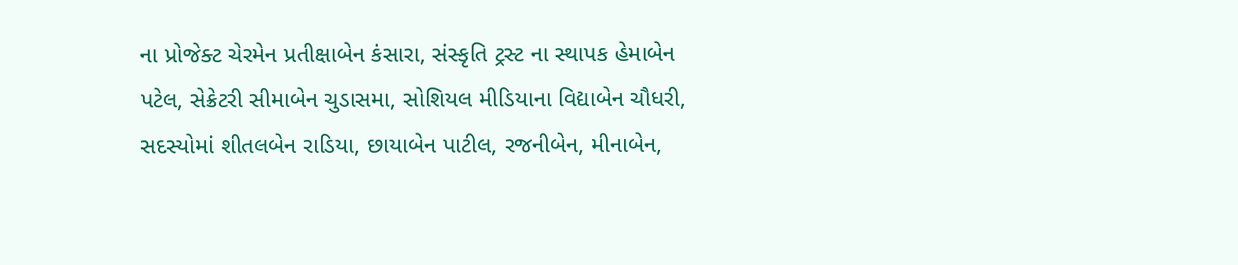ના પ્રોજેક્ટ ચેરમેન પ્રતીક્ષાબેન કંસારા, સંસ્કૃતિ ટ્રસ્ટ ના સ્થાપક હેમાબેન પટેલ, સેક્રેટરી સીમાબેન ચુડાસમા, સોશિયલ મીડિયાના વિદ્યાબેન ચૌધરી, સદસ્યોમાં શીતલબેન રાડિયા, છાયાબેન પાટીલ, રજનીબેન, મીનાબેન,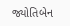જ્યોતિબેન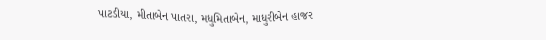પાટડીયા, મીતાબેન પાતરા, મધુમિતાબેન, માધુરીબેન હાજર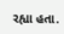રહ્યા હતા.